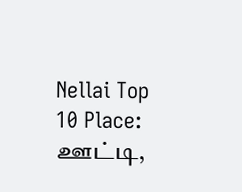Nellai Top 10 Place: ஊட்டி,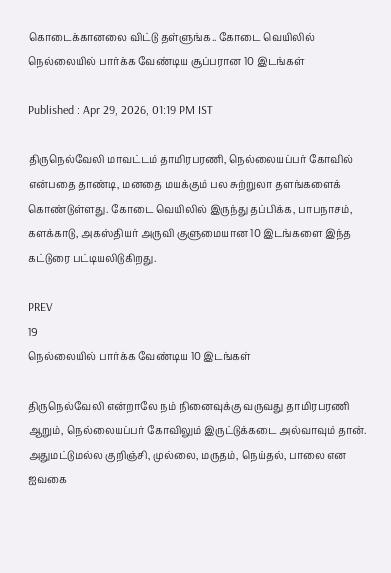கொடைக்கானலை விட்டு தள்ளுங்க.. கோடை வெயிலில் நெல்லையில் பார்க்க வேண்டிய சூப்பரான 10 இடங்கள்

Published : Apr 29, 2026, 01:19 PM IST

திருநெல்வேலி மாவட்டம் தாமிரபரணி, நெல்லையப்பர் கோவில் என்பதை தாண்டி, மனதை மயக்கும் பல சுற்றுலா தளங்களைக் கொண்டுள்ளது. கோடை வெயிலில் இருந்து தப்பிக்க, பாபநாசம், களக்காடு, அகஸ்தியர் அருவி குளுமையான 10 இடங்களை இந்த கட்டுரை பட்டியலிடுகிறது.

PREV
19
நெல்லையில் பார்க்க வேண்டிய 10 இடங்கள்

திருநெல்வேலி என்றாலே நம் நினைவுக்கு வருவது தாமிரபரணி ஆறும், நெல்லையப்பர் கோவிலும் இருட்டுக்கடை அல்வாவும் தான். அதுமட்டுமல்ல குறிஞ்சி, முல்லை, மருதம், நெய்தல், பாலை என ஐவகை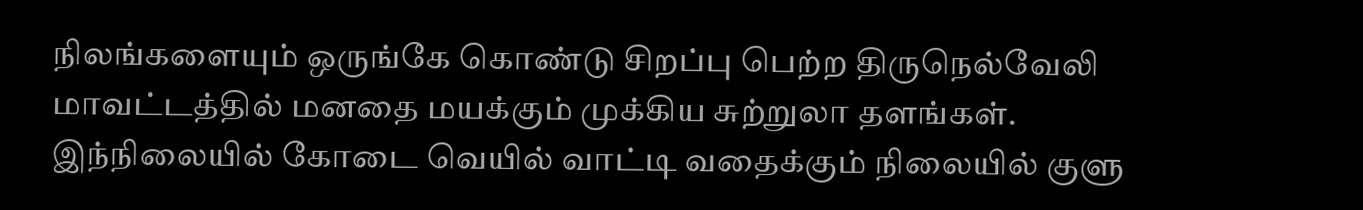நிலங்களையும் ஒருங்கே கொண்டு சிறப்பு பெற்ற திருநெல்வேலி மாவட்டத்தில் மனதை மயக்கும் முக்கிய சுற்றுலா தளங்கள். இந்நிலையில் கோடை வெயில் வாட்டி வதைக்கும் நிலையில் குளு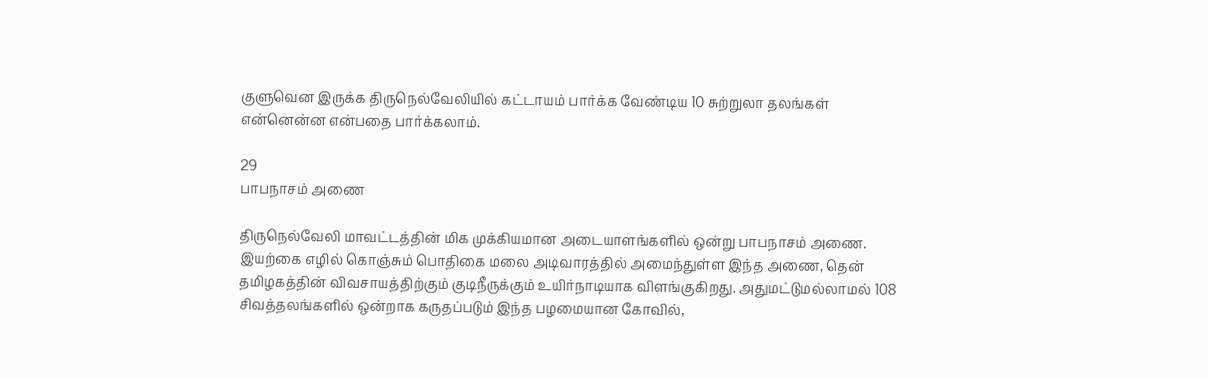குளுவென இருக்க திருநெல்வேலியில் கட்டாயம் பார்க்க வேண்டிய 10 சுற்றுலா தலங்கள் என்னென்ன என்பதை பார்க்கலாம்.

29
பாபநாசம் அணை

திருநெல்வேலி மாவட்டத்தின் மிக முக்கியமான அடையாளங்களில் ஒன்று பாபநாசம் அணை. இயற்கை எழில் கொஞ்சும் பொதிகை மலை அடிவாரத்தில் அமைந்துள்ள இந்த அணை, தென் தமிழகத்தின் விவசாயத்திற்கும் குடிநீருக்கும் உயிர்நாடியாக விளங்குகிறது. அதுமட்டுமல்லாமல் 108 சிவத்தலங்களில் ஒன்றாக கருதப்படும் இந்த பழமையான கோவில்,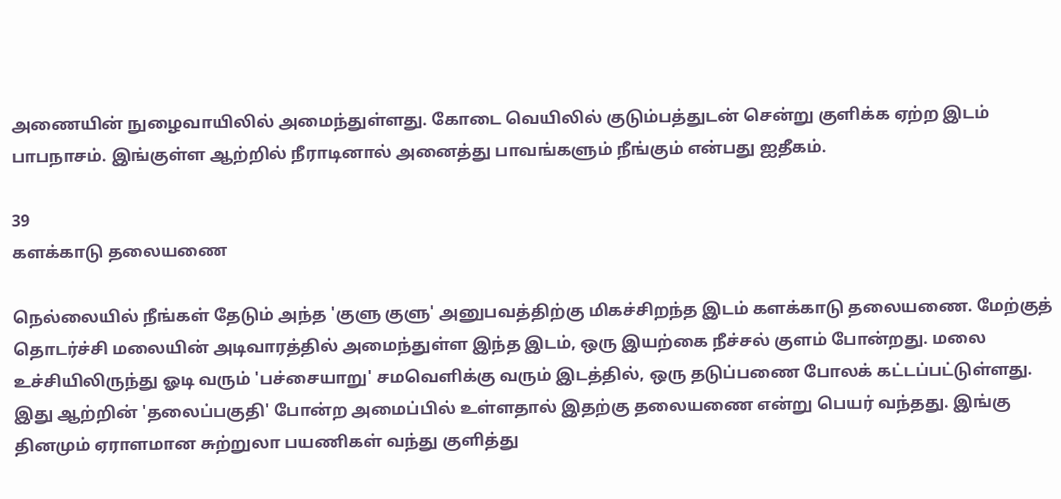அணையின் நுழைவாயிலில் அமைந்துள்ளது. கோடை வெயிலில் குடும்பத்துடன் சென்று குளிக்க ஏற்ற இடம் பாபநாசம். இங்குள்ள ஆற்றில் நீராடினால் அனைத்து பாவங்களும் நீங்கும் என்பது ஐதீகம்.

39
களக்காடு தலையணை

நெல்லையில் நீங்கள் தேடும் அந்த 'குளு குளு' அனுபவத்திற்கு மிகச்சிறந்த இடம் களக்காடு தலையணை. மேற்குத் தொடர்ச்சி மலையின் அடிவாரத்தில் அமைந்துள்ள இந்த இடம், ஒரு இயற்கை நீச்சல் குளம் போன்றது. மலை உச்சியிலிருந்து ஓடி வரும் 'பச்சையாறு' சமவெளிக்கு வரும் இடத்தில், ஒரு தடுப்பணை போலக் கட்டப்பட்டுள்ளது. இது ஆற்றின் 'தலைப்பகுதி' போன்ற அமைப்பில் உள்ளதால் இதற்கு தலையணை என்று பெயர் வந்தது. இங்கு தினமும் ஏராளமான சுற்றுலா பயணிகள் வந்து குளித்து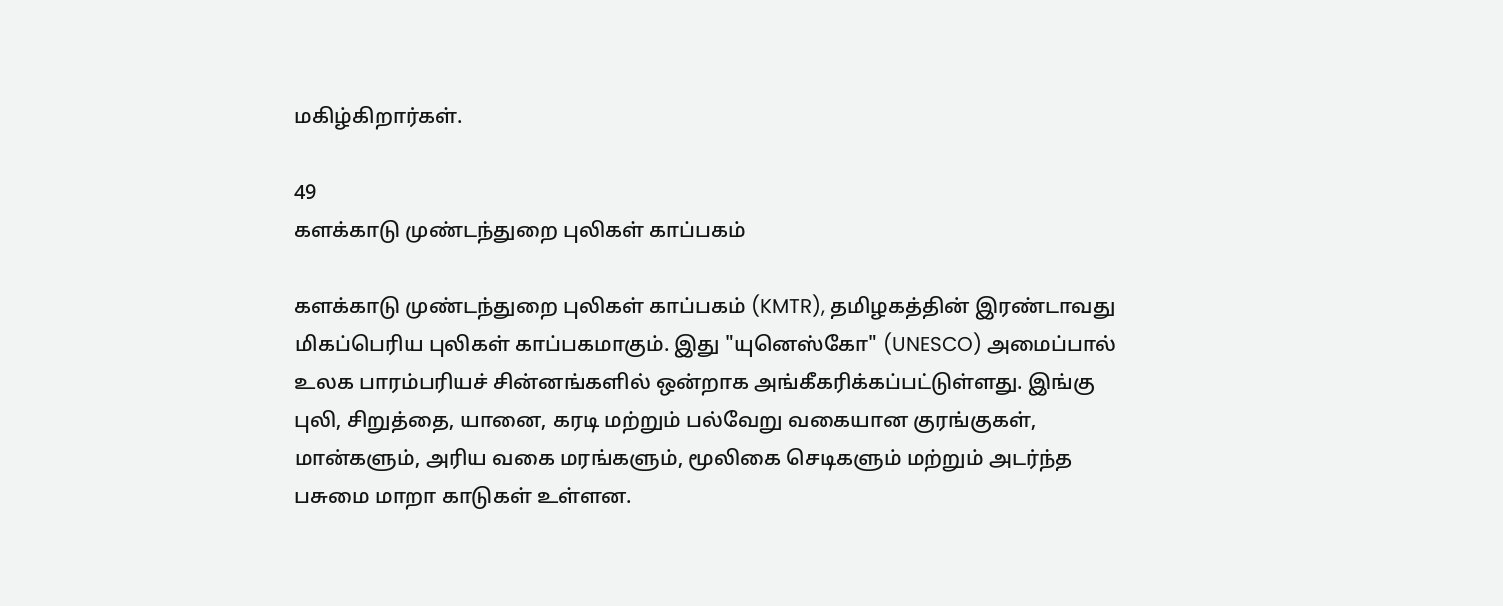மகிழ்கிறார்கள்.

49
களக்காடு முண்டந்துறை புலிகள் காப்பகம்

களக்காடு முண்டந்துறை புலிகள் காப்பகம் (KMTR), தமிழகத்தின் இரண்டாவது மிகப்பெரிய புலிகள் காப்பகமாகும். இது "யுனெஸ்கோ" (UNESCO) அமைப்பால் உலக பாரம்பரியச் சின்னங்களில் ஒன்றாக அங்கீகரிக்கப்பட்டுள்ளது. இங்கு புலி, சிறுத்தை, யானை, கரடி மற்றும் பல்வேறு வகையான குரங்குகள், மான்களும், அரிய வகை மரங்களும், மூலிகை செடிகளும் மற்றும் அடர்ந்த பசுமை மாறா காடுகள் உள்ளன.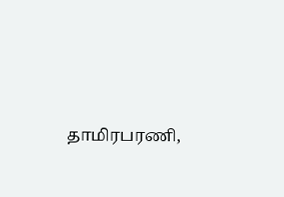தாமிரபரணி,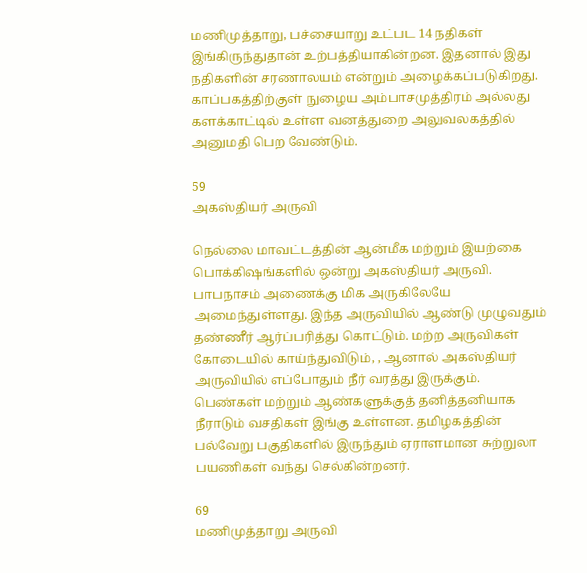மணிமுத்தாறு, பச்சையாறு உட்பட 14 நதிகள் இங்கிருந்துதான் உற்பத்தியாகின்றன. இதனால் இது நதிகளின் சரணாலயம் என்றும் அழைக்கப்படுகிறது. காப்பகத்திற்குள் நுழைய அம்பாசமுத்திரம் அல்லது களக்காட்டில் உள்ள வனத்துறை அலுவலகத்தில் அனுமதி பெற வேண்டும்.

59
அகஸ்தியர் அருவி

நெல்லை மாவட்டத்தின் ஆன்மீக மற்றும் இயற்கை பொக்கிஷங்களில் ஒன்று அகஸ்தியர் அருவி. பாபநாசம் அணைக்கு மிக அருகிலேயே அமைந்துள்ளது. இந்த அருவியில் ஆண்டு முழுவதும் தண்ணீர் ஆர்ப்பரித்து கொட்டும். மற்ற அருவிகள் கோடையில் காய்ந்துவிடும், , ஆனால் அகஸ்தியர் அருவியில் எப்போதும் நீர் வரத்து இருக்கும். பெண்கள் மற்றும் ஆண்களுக்குத் தனித்தனியாக நீராடும் வசதிகள் இங்கு உள்ளன. தமிழகத்தின் பல்வேறு பகுதிகளில் இருந்தும் ஏராளமான சுற்றுலா பயணிகள் வந்து செல்கின்றனர்.

69
மணிமுத்தாறு அருவி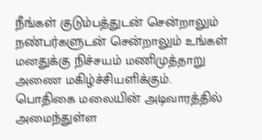நீங்கள் குடும்பத்துடன் சென்றாலும் நண்பர்களுடன் சென்றாலும் உங்கள் மனதுக்கு நிச்சயம் மணிமுத்தாறு அணை மகிழ்ச்சியளிக்கும். பொதிகை மலையின் அடிவாரத்தில் அமைந்துள்ள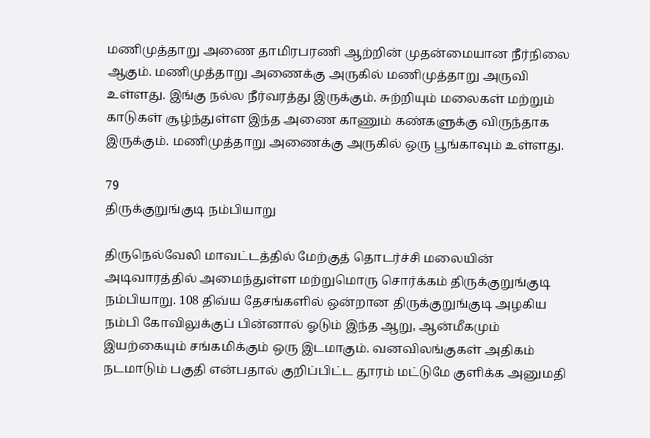மணிமுத்தாறு அணை தாமிரபரணி ஆற்றின் முதன்மையான நீர்நிலை ஆகும். மணிமுத்தாறு அணைக்கு அருகில் மணிமுத்தாறு அருவி உள்ளது. இங்கு நல்ல நீர்வரத்து இருக்கும். சுற்றியும் மலைகள் மற்றும் காடுகள் சூழ்ந்துள்ள இந்த அணை காணும் கண்களுக்கு விருந்தாக இருக்கும். மணிமுத்தாறு அணைக்கு அருகில் ஒரு பூங்காவும் உள்ளது.

79
திருக்குறுங்குடி நம்பியாறு

திருநெல்வேலி மாவட்டத்தில் மேற்குத் தொடர்ச்சி மலையின் அடிவாரத்தில் அமைந்துள்ள மற்றுமொரு சொர்க்கம் திருக்குறுங்குடி நம்பியாறு. 108 திவ்ய தேசங்களில் ஒன்றான திருக்குறுங்குடி அழகிய நம்பி கோவிலுக்குப் பின்னால் ஓடும் இந்த ஆறு, ஆன்மீகமும் இயற்கையும் சங்கமிக்கும் ஒரு இடமாகும். வனவிலங்குகள் அதிகம் நடமாடும் பகுதி என்பதால் குறிப்பிட்ட தூரம் மட்டுமே குளிக்க அனுமதி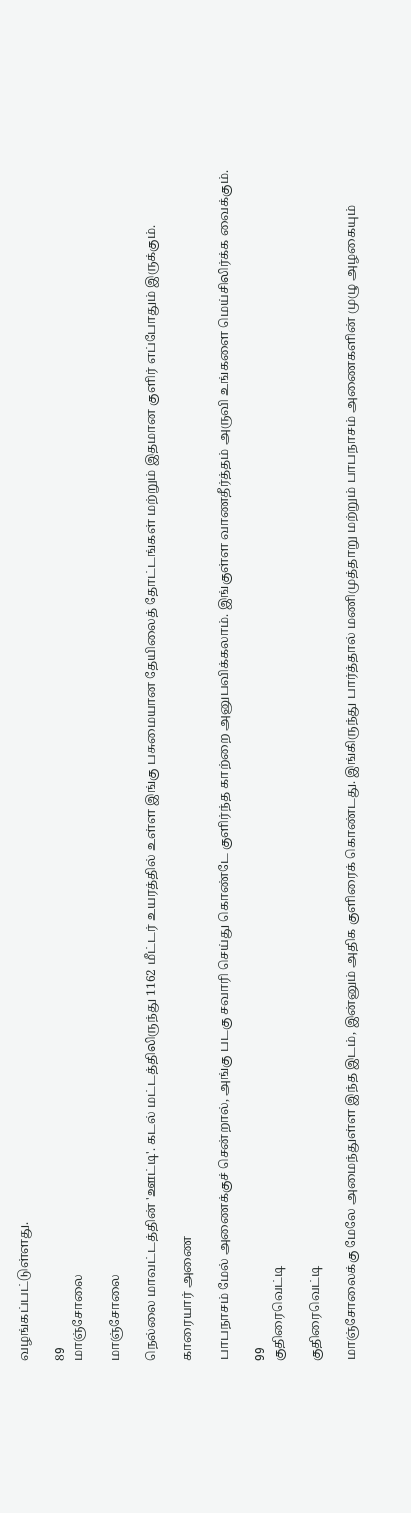வழங்கப்பட்டுள்ளது.

89
மாஞ்சோலை

மாஞ்சோலை

நெல்லை மாவட்டத்தின் 'ஊட்டி'. கடல் மட்டத்திலிருந்து 1162 மீட்டர் உயரத்தில் உள்ள இங்கு பசுமையான தேயிலைத் தோட்டங்கள் மற்றும் இதமான குளிர் எப்போதும் இருக்கும்.

காரையார் அணை

பாபநாசம் மேல் அணைக்குச் சென்றால், அங்கு படகு சவாரி செய்து கொண்டே குளிர்ந்த காற்றை அனுபவிக்கலாம். இங்குள்ள வாணதீர்த்தம் அருவி உங்களை மெய்சிலிர்க்க வைக்கும்.

99
குதிரைவெட்டி

குதிரைவெட்டி

மாஞ்சோலைக்கு மேலே அமைந்துள்ள இந்த இடம், இன்னும் அதிக குளிரைக் கொண்டது. இங்கிருந்து பார்த்தால் மணிமுத்தாறு மற்றும் பாபநாசம் அணைகளின் முழு அழகையும்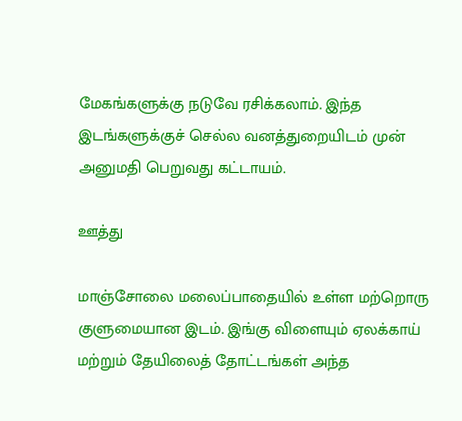மேகங்களுக்கு நடுவே ரசிக்கலாம். இந்த இடங்களுக்குச் செல்ல வனத்துறையிடம் முன் அனுமதி பெறுவது கட்டாயம்.

ஊத்து

மாஞ்சோலை மலைப்பாதையில் உள்ள மற்றொரு குளுமையான இடம். இங்கு விளையும் ஏலக்காய் மற்றும் தேயிலைத் தோட்டங்கள் அந்த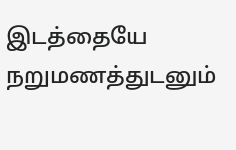இடத்தையே நறுமணத்துடனும்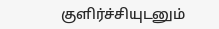குளிர்ச்சியுடனும்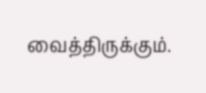வைத்திருக்கும்.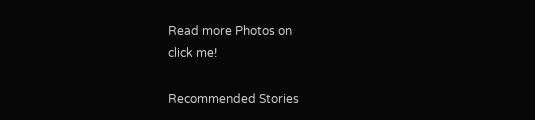Read more Photos on
click me!

Recommended Stories